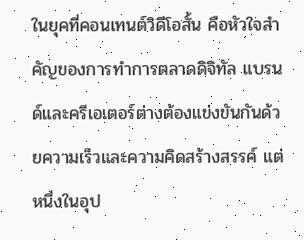ในยุคที่คอนเทนต์วิดีโอสั้น คือหัวใจสำคัญของการทำการตลาดดิจิทัล แบรนด์และครีเอเตอร์ต่างต้องแข่งขันกันด้วยความเร็วและความคิดสร้างสรรค์ แต่หนึ่งในอุป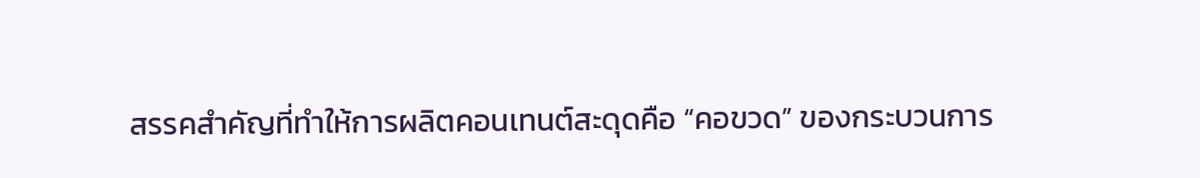สรรคสำคัญที่ทำให้การผลิตคอนเทนต์สะดุดคือ “คอขวด” ของกระบวนการ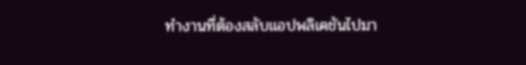ทำงานที่ต้องสลับแอปพลิเคชันไปมา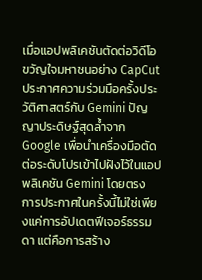เมื่อแอปพลิเคชันตัดต่อวิดีโอขวัญใจมหาชนอย่าง CapCut ประกาศความร่วมมือครั้งประวัติศาสตร์กับ Gemini ปัญญาประดิษฐ์สุดล้ำจาก Google เพื่อนำเครื่องมือตัดต่อระดับโปรเข้าไปฝังไว้ในแอปพลิเคชัน Gemini โดยตรง
การประกาศในครั้งนี้ไม่ใช่เพียงแค่การอัปเดตฟีเจอร์ธรรมดา แต่คือการสร้าง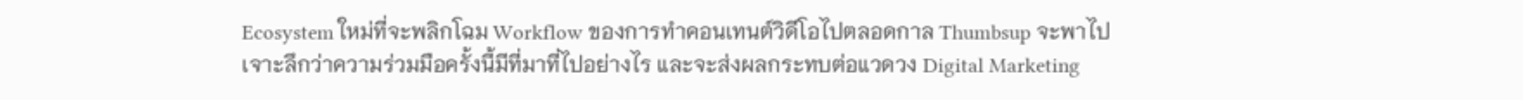Ecosystem ใหม่ที่จะพลิกโฉม Workflow ของการทำคอนเทนต์วิดีโอไปตลอดกาล Thumbsup จะพาไปเจาะลึกว่าความร่วมมือครั้งนี้มีที่มาที่ไปอย่างไร และจะส่งผลกระทบต่อแวดวง Digital Marketing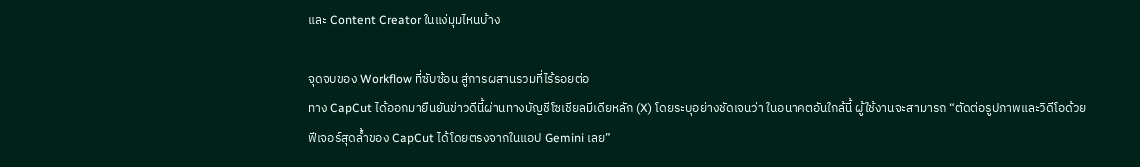และ Content Creator ในแง่มุมไหนบ้าง

จุดจบของ Workflow ที่ซับซ้อน สู่การผสานรวมที่ไร้รอยต่อ
ทาง CapCut ได้ออกมายืนยันข่าวดีนี้ผ่านทางบัญชีโซเชียลมีเดียหลัก (X) โดยระบุอย่างชัดเจนว่า ในอนาคตอันใกล้นี้ ผู้ใช้งานจะสามารถ “ตัดต่อรูปภาพและวิดีโอด้วยฟีเจอร์สุดล้ำของ CapCut ได้โดยตรงจากในแอป Gemini เลย”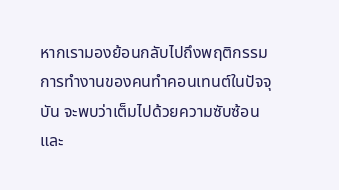หากเรามองย้อนกลับไปถึงพฤติกรรมการทำงานของคนทำคอนเทนต์ในปัจจุบัน จะพบว่าเต็มไปด้วยความซับซ้อนและ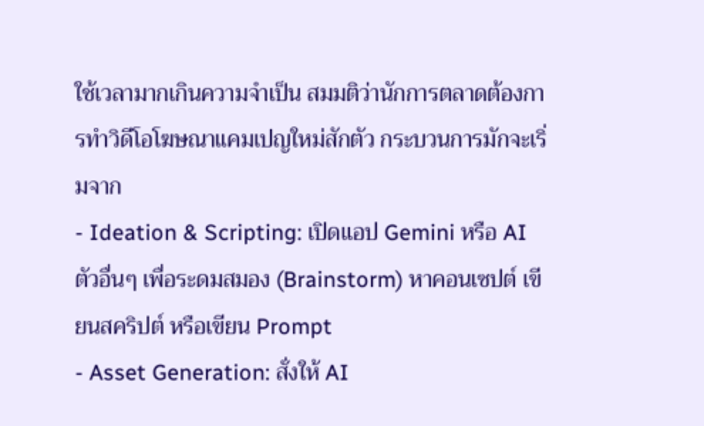ใช้เวลามากเกินความจำเป็น สมมติว่านักการตลาดต้องการทำวิดีโอโฆษณาแคมเปญใหม่สักตัว กระบวนการมักจะเริ่มจาก
- Ideation & Scripting: เปิดแอป Gemini หรือ AI ตัวอื่นๆ เพื่อระดมสมอง (Brainstorm) หาคอนเซปต์ เขียนสคริปต์ หรือเขียน Prompt
- Asset Generation: สั่งให้ AI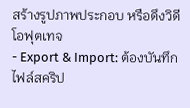สร้างรูปภาพประกอบ หรือดึงวิดีโอฟุตเทจ
- Export & Import: ต้องบันทึกไฟล์สคริป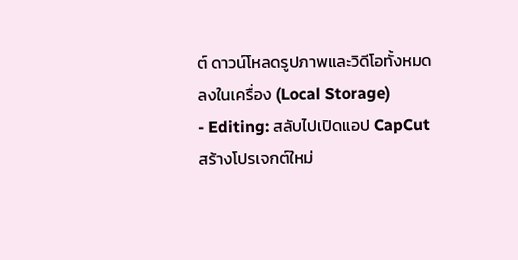ต์ ดาวน์โหลดรูปภาพและวิดีโอทั้งหมดลงในเครื่อง (Local Storage)
- Editing: สลับไปเปิดแอป CapCut สร้างโปรเจกต์ใหม่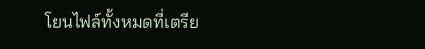โยนไฟล์ทั้งหมดที่เตรีย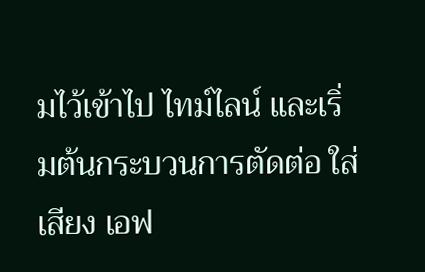มไว้เข้าไป ไทม์ไลน์ และเริ่มต้นกระบวนการตัดต่อ ใส่เสียง เอฟ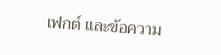เฟกต์ และข้อความ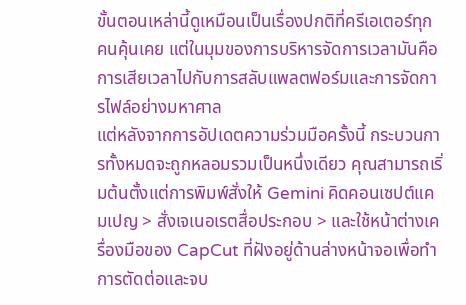ขั้นตอนเหล่านี้ดูเหมือนเป็นเรื่องปกติที่ครีเอเตอร์ทุกคนคุ้นเคย แต่ในมุมของการบริหารจัดการเวลามันคือการเสียเวลาไปกับการสลับแพลตฟอร์มและการจัดการไฟล์อย่างมหาศาล
แต่หลังจากการอัปเดตความร่วมมือครั้งนี้ กระบวนการทั้งหมดจะถูกหลอมรวมเป็นหนึ่งเดียว คุณสามารถเริ่มต้นตั้งแต่การพิมพ์สั่งให้ Gemini คิดคอนเซปต์แคมเปญ > สั่งเจเนอเรตสื่อประกอบ > และใช้หน้าต่างเครื่องมือของ CapCut ที่ฝังอยู่ด้านล่างหน้าจอเพื่อทำการตัดต่อและจบ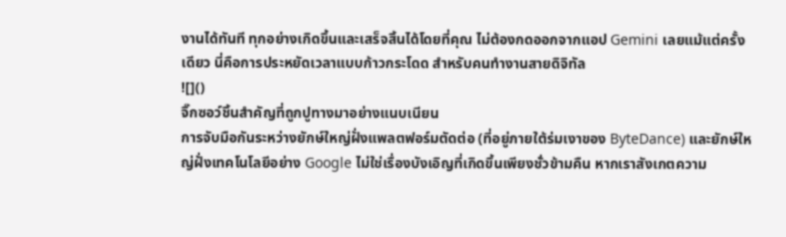งานได้ทันที ทุกอย่างเกิดขึ้นและเสร็จสิ้นได้โดยที่คุณ ไม่ต้องกดออกจากแอป Gemini เลยแม้แต่ครั้งเดียว นี่คือการประหยัดเวลาแบบก้าวกระโดด สำหรับคนทำงานสายดิจิทัล
![]()
จิ๊กซอว์ชิ้นสำคัญที่ถูกปูทางมาอย่างแนบเนียน
การจับมือกันระหว่างยักษ์ใหญ่ฝั่งแพลตฟอร์มตัดต่อ (ที่อยู่ภายใต้ร่มเงาของ ByteDance) และยักษ์ใหญ่ฝั่งเทคโนโลยีอย่าง Google ไม่ใช่เรื่องบังเอิญที่เกิดขึ้นเพียงชั่วข้ามคืน หากเราสังเกตความ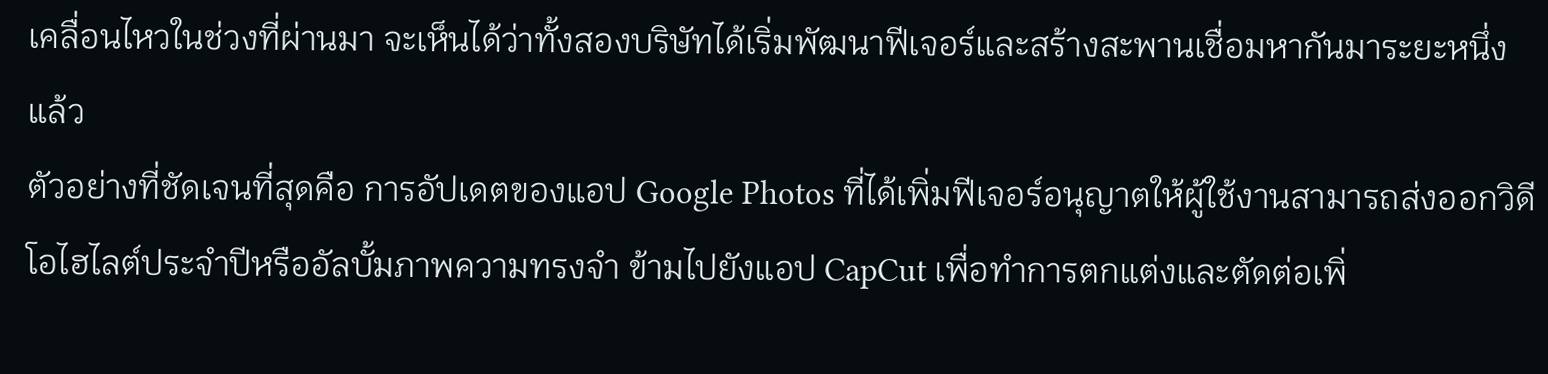เคลื่อนไหวในช่วงที่ผ่านมา จะเห็นได้ว่าทั้งสองบริษัทได้เริ่มพัฒนาฟีเจอร์และสร้างสะพานเชื่อมหากันมาระยะหนึ่งแล้ว
ตัวอย่างที่ชัดเจนที่สุดคือ การอัปเดตของแอป Google Photos ที่ได้เพิ่มฟีเจอร์อนุญาตให้ผู้ใช้งานสามารถส่งออกวิดีโอไฮไลต์ประจำปีหรืออัลบั้มภาพความทรงจำ ข้ามไปยังแอป CapCut เพื่อทำการตกแต่งและตัดต่อเพิ่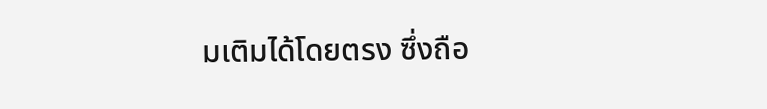มเติมได้โดยตรง ซึ่งถือ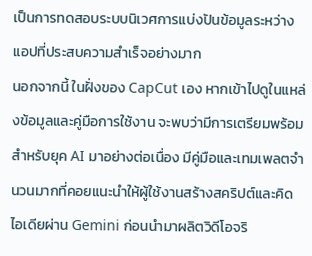เป็นการทดสอบระบบนิเวศการแบ่งปันข้อมูลระหว่างแอปที่ประสบความสำเร็จอย่างมาก
นอกจากนี้ ในฝั่งของ CapCut เอง หากเข้าไปดูในแหล่งข้อมูลและคู่มือการใช้งาน จะพบว่ามีการเตรียมพร้อมสำหรับยุค AI มาอย่างต่อเนื่อง มีคู่มือและเทมเพลตจำนวนมากที่คอยแนะนำให้ผู้ใช้งานสร้างสคริปต์และคิดไอเดียผ่าน Gemini ก่อนนำมาผลิตวิดีโอจริ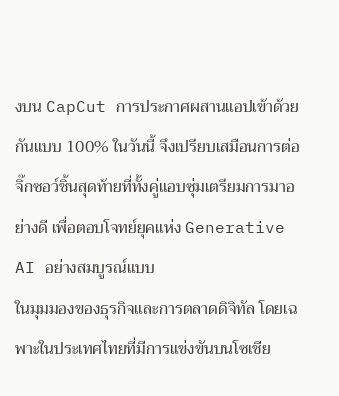งบน CapCut การประกาศผสานแอปเข้าด้วยกันแบบ 100% ในวันนี้ จึงเปรียบเสมือนการต่อจิ๊กซอว์ชิ้นสุดท้ายที่ทั้งคู่แอบซุ่มเตรียมการมาอย่างดี เพื่อตอบโจทย์ยุคแห่ง Generative AI อย่างสมบูรณ์แบบ
ในมุมมองของธุรกิจและการตลาดดิจิทัล โดยเฉพาะในประเทศไทยที่มีการแข่งขันบนโซเชีย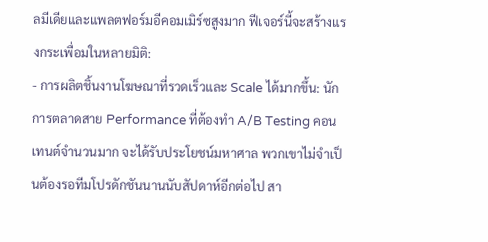ลมีเดียและแพลตฟอร์มอีคอมเมิร์ซสูงมาก ฟีเจอร์นี้จะสร้างแรงกระเพื่อมในหลายมิติ:
- การผลิตชิ้นงานโฆษณาที่รวดเร็วและ Scale ได้มากขึ้น: นักการตลาดสาย Performance ที่ต้องทำ A/B Testing คอนเทนต์จำนวนมาก จะได้รับประโยชน์มหาศาล พวกเขาไม่จำเป็นต้องรอทีมโปรดักชันนานนับสัปดาห์อีกต่อไป สา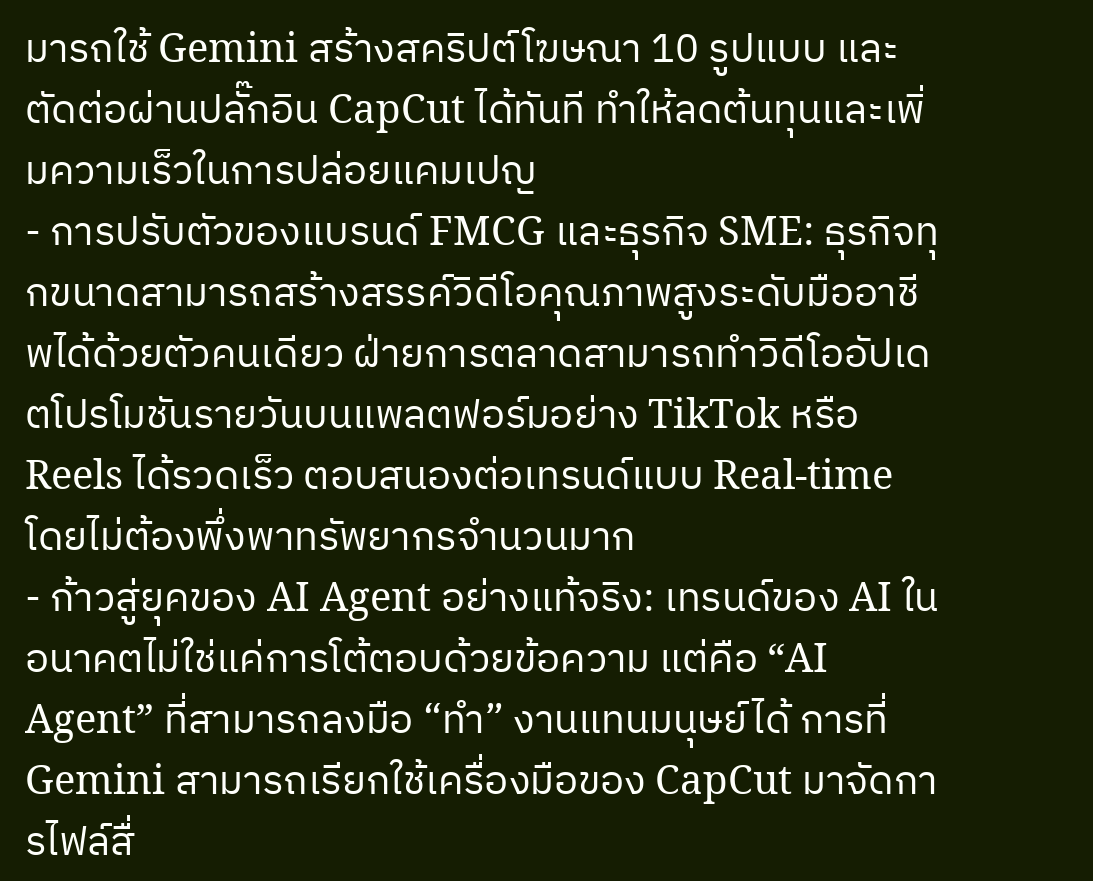มารถใช้ Gemini สร้างสคริปต์โฆษณา 10 รูปแบบ และตัดต่อผ่านปลั๊กอิน CapCut ได้ทันที ทำให้ลดต้นทุนและเพิ่มความเร็วในการปล่อยแคมเปญ
- การปรับตัวของแบรนด์ FMCG และธุรกิจ SME: ธุรกิจทุกขนาดสามารถสร้างสรรค์วิดีโอคุณภาพสูงระดับมืออาชีพได้ด้วยตัวคนเดียว ฝ่ายการตลาดสามารถทำวิดีโออัปเดตโปรโมชันรายวันบนแพลตฟอร์มอย่าง TikTok หรือ Reels ได้รวดเร็ว ตอบสนองต่อเทรนด์แบบ Real-time โดยไม่ต้องพึ่งพาทรัพยากรจำนวนมาก
- ก้าวสู่ยุคของ AI Agent อย่างแท้จริง: เทรนด์ของ AI ในอนาคตไม่ใช่แค่การโต้ตอบด้วยข้อความ แต่คือ “AI Agent” ที่สามารถลงมือ “ทำ” งานแทนมนุษย์ได้ การที่ Gemini สามารถเรียกใช้เครื่องมือของ CapCut มาจัดการไฟล์สื่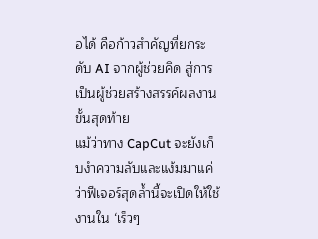อได้ คือก้าวสำคัญที่ยกระดับ AI จากผู้ช่วยคิด สู่การเป็นผู้ช่วยสร้างสรรค์ผลงานขั้นสุดท้าย
แม้ว่าทาง CapCut จะยังเก็บงำความลับและแง้มมาแค่ว่าฟีเจอร์สุดล้ำนี้จะเปิดให้ใช้งานใน ‘เร็วๆ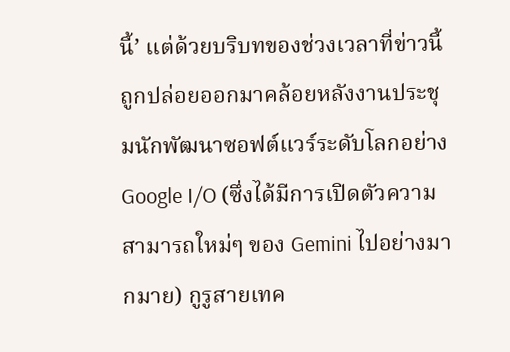นี้’ แต่ด้วยบริบทของช่วงเวลาที่ข่าวนี้ถูกปล่อยออกมาคล้อยหลังงานประชุมนักพัฒนาซอฟต์แวร์ระดับโลกอย่าง Google I/O (ซึ่งได้มีการเปิดตัวความสามารถใหม่ๆ ของ Gemini ไปอย่างมากมาย) กูรูสายเทค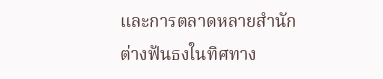และการตลาดหลายสำนักต่างฟันธงในทิศทาง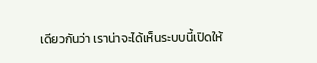เดียวกันว่า เราน่าจะได้เห็นระบบนี้เปิดให้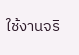ใช้งานจริ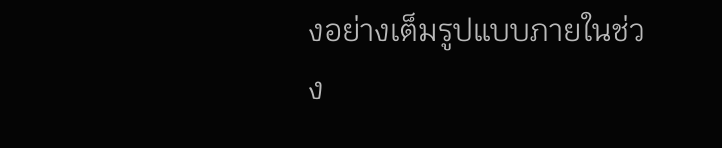งอย่างเต็มรูปแบบภายในช่วง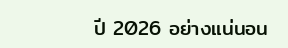ปี 2026 อย่างแน่นอน